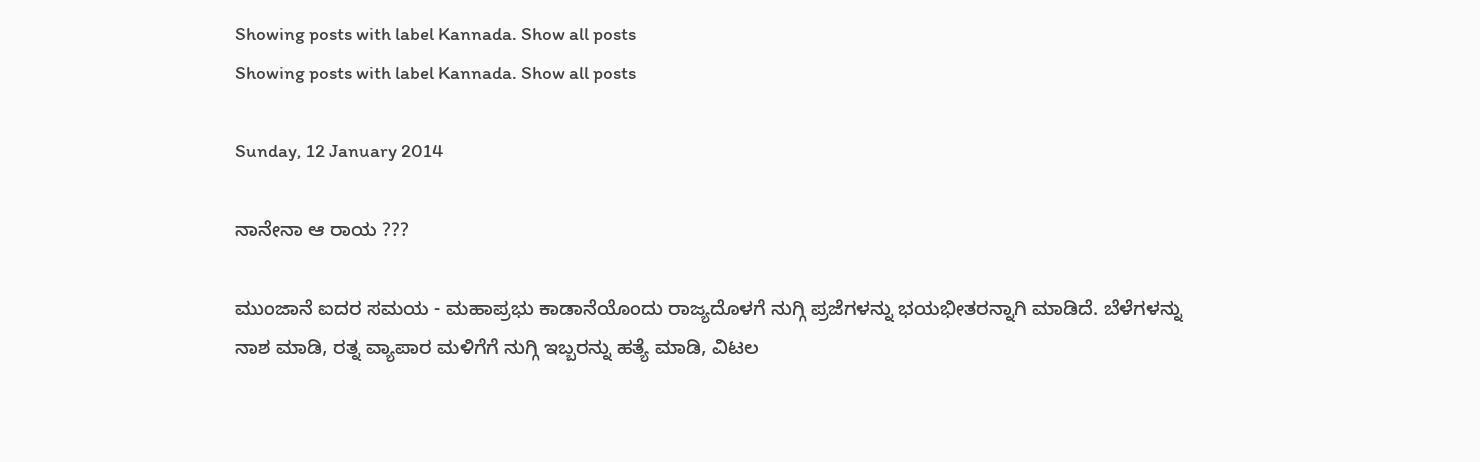Showing posts with label Kannada. Show all posts
Showing posts with label Kannada. Show all posts

Sunday, 12 January 2014

ನಾನೇನಾ ಆ ರಾಯ ???

ಮುಂಜಾನೆ ಐದರ ಸಮಯ - ಮಹಾಪ್ರಭು ಕಾಡಾನೆಯೊಂದು ರಾಜ್ಯದೊಳಗೆ ನುಗ್ಗಿ ಪ್ರಜೆಗಳನ್ನು ಭಯಭೀತರನ್ನಾಗಿ ಮಾಡಿದೆ. ಬೆಳೆಗಳನ್ನು ನಾಶ ಮಾಡಿ, ರತ್ನ ವ್ಯಾಪಾರ ಮಳಿಗೆಗೆ ನುಗ್ಗಿ ಇಬ್ಬರನ್ನು ಹತ್ಯೆ ಮಾಡಿ, ವಿಟಲ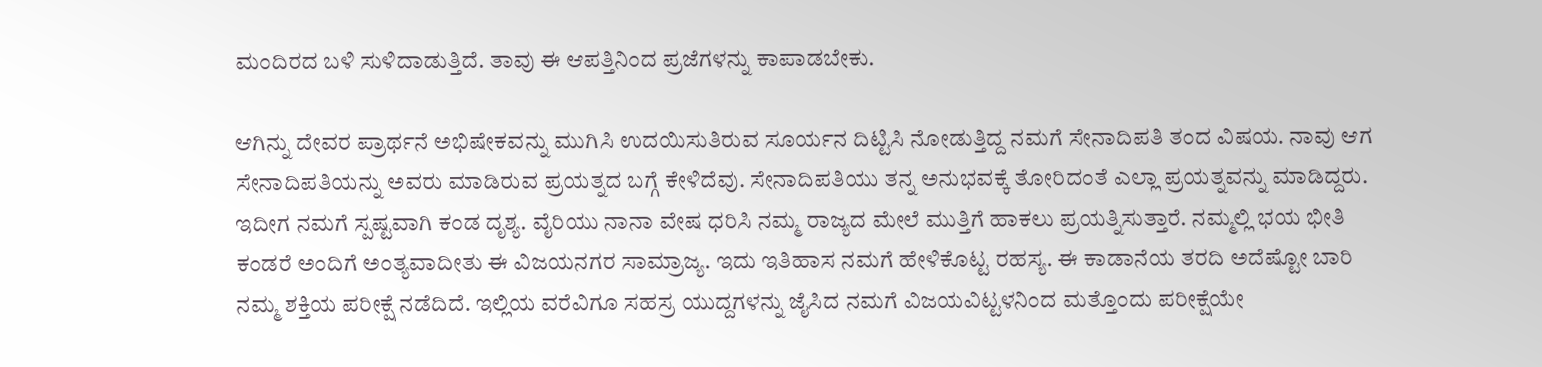ಮಂದಿರದ ಬಳಿ ಸುಳಿದಾಡುತ್ತಿದೆ. ತಾವು ಈ ಆಪತ್ತಿನಿಂದ ಪ್ರಜೆಗಳನ್ನು ಕಾಪಾಡಬೇಕು.

ಆಗಿನ್ನು ದೇವರ ಪ್ರಾರ್ಥನೆ ಅಭಿಷೇಕವನ್ನು ಮುಗಿಸಿ ಉದಯಿಸುತಿರುವ ಸೂರ್ಯನ ದಿಟ್ಟಿಸಿ ನೋಡುತ್ತಿದ್ದ ನಮಗೆ ಸೇನಾದಿಪತಿ ತಂದ ವಿಷಯ. ನಾವು ಆಗ ಸೇನಾದಿಪತಿಯನ್ನು ಅವರು ಮಾಡಿರುವ ಪ್ರಯತ್ನದ ಬಗ್ಗೆ ಕೇಳಿದೆವು. ಸೇನಾದಿಪತಿಯು ತನ್ನ ಅನುಭವಕ್ಕೆ ತೋರಿದಂತೆ ಎಲ್ಲಾ ಪ್ರಯತ್ನವನ್ನು ಮಾಡಿದ್ದರು. ಇದೀಗ ನಮಗೆ ಸ್ಪಷ್ಟವಾಗಿ ಕಂಡ ದೃಶ್ಯ. ವೈರಿಯು ನಾನಾ ವೇಷ ಧರಿಸಿ ನಮ್ಮ ರಾಜ್ಯದ ಮೇಲೆ ಮುತ್ತಿಗೆ ಹಾಕಲು ಪ್ರಯತ್ನಿಸುತ್ತಾರೆ. ನಮ್ಮಲ್ಲಿ ಭಯ ಭೀತಿ ಕಂಡರೆ ಅಂದಿಗೆ ಅಂತ್ಯವಾದೀತು ಈ ವಿಜಯನಗರ ಸಾಮ್ರಾಜ್ಯ. ಇದು ಇತಿಹಾಸ ನಮಗೆ ಹೇಳಿಕೊಟ್ಟ ರಹಸ್ಯ. ಈ ಕಾಡಾನೆಯ ತರದಿ ಅದೆಷ್ಟೋ ಬಾರಿ ನಮ್ಮ ಶಕ್ತಿಯ ಪರೀಕ್ಷೆ ನಡೆದಿದೆ. ಇಲ್ಲಿಯ ವರೆವಿಗೂ ಸಹಸ್ರ ಯುದ್ದಗಳನ್ನು ಜೈಸಿದ ನಮಗೆ ವಿಜಯವಿಟ್ಟಳನಿಂದ ಮತ್ತೊಂದು ಪರೀಕ್ಷೆಯೇ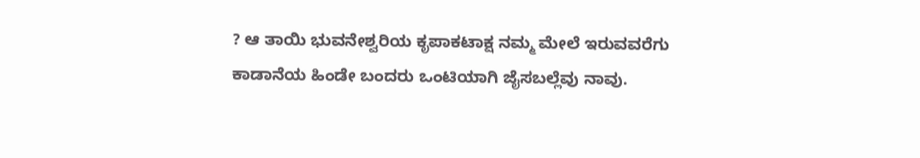? ಆ ತಾಯಿ ಭುವನೇಶ್ವರಿಯ ಕೃಪಾಕಟಾಕ್ಷ ನಮ್ಮ ಮೇಲೆ ಇರುವವರೆಗು ಕಾಡಾನೆಯ ಹಿಂಡೇ ಬಂದರು ಒಂಟಿಯಾಗಿ ಜೈಸಬಲ್ಲೆವು ನಾವು.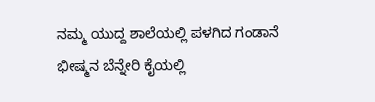ನಮ್ಮ ಯುದ್ದ ಶಾಲೆಯಲ್ಲಿ ಪಳಗಿದ ಗಂಡಾನೆ ಭೀಷ್ಮನ ಬೆನ್ನೇರಿ ಕೈಯಲ್ಲಿ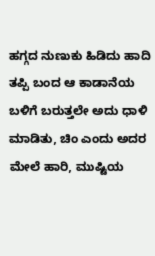ಹಗ್ಗದ ನುಣುಕು ಹಿಡಿದು ಹಾದಿ ತಪ್ಪಿ ಬಂದ ಆ ಕಾಡಾನೆಯ ಬಳಿಗೆ ಬರುತ್ತಲೇ ಅದು ಧಾಳಿ ಮಾಡಿತು, ಚಿಂ ಎಂದು ಅದರ ಮೇಲೆ ಹಾರಿ, ಮುಷ್ಟಿಯ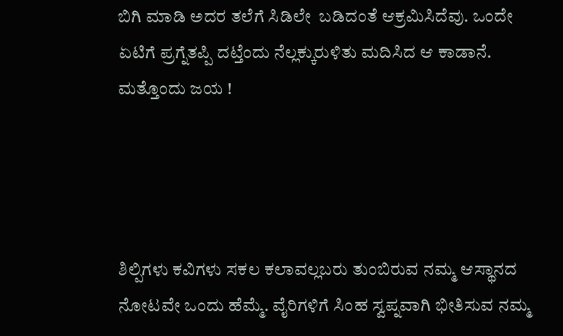ಬಿಗಿ ಮಾಡಿ ಅದರ ತಲೆಗೆ ಸಿಡಿಲೇ  ಬಡಿದಂತೆ ಆಕ್ರಮಿಸಿದೆವು. ಒಂದೇ ಏಟಿಗೆ ಪ್ರಗ್ನೆತಪ್ಪಿ ದಟ್ತೆಂದು ನೆಲ್ಲಕ್ಕುರುಳಿತು ಮದಿಸಿದ ಆ ಕಾಡಾನೆ. ಮತ್ತೊಂದು ಜಯ !




ಶಿಲ್ಪಿಗಳು ಕವಿಗಳು ಸಕಲ ಕಲಾವಲ್ಲಬರು ತುಂಬಿರುವ ನಮ್ಮ ಆಸ್ಥಾನದ ನೋಟವೇ ಒಂದು ಹೆಮ್ಮೆ. ವೈರಿಗಳಿಗೆ ಸಿಂಹ ಸ್ವಪ್ನವಾಗಿ ಭೀತಿಸುವ ನಮ್ಮ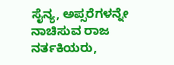ಸೈನ್ಯ, ಅಪ್ಸರೆಗಳನ್ನೇ ನಾಚಿಸುವ ರಾಜ ನರ್ತಕಿಯರು,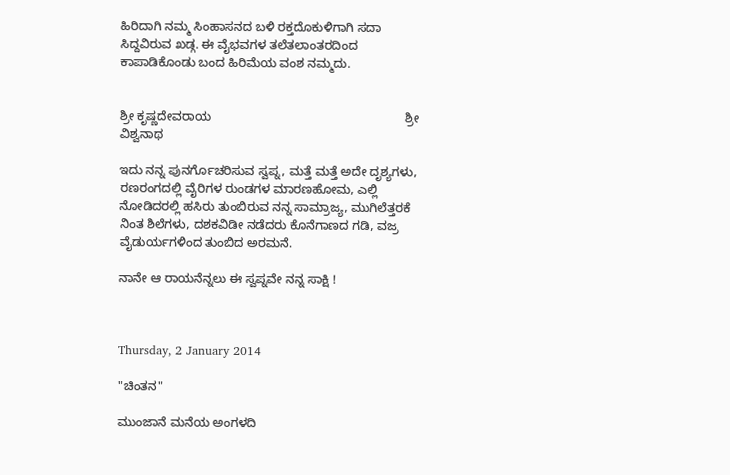ಹಿರಿದಾಗಿ ನಮ್ಮ ಸಿಂಹಾಸನದ ಬಳಿ ರಕ್ತದೊಕುಳಿಗಾಗಿ ಸದಾ ಸಿದ್ದವಿರುವ ಖಡ್ಗ. ಈ ವೈಭವಗಳ ತಲೆತಲಾಂತರದಿಂದ ಕಾಪಾಡಿಕೊಂಡು ಬಂದ ಹಿರಿಮೆಯ ವಂಶ ನಮ್ಮದು.


ಶ್ರೀ ಕೃಷ್ಣದೇವರಾಯ                                                        ಶ್ರೀ ವಿಶ್ವನಾಥ

ಇದು ನನ್ನ ಪುನರ್ಗೊಚರಿಸುವ ಸ್ವಪ್ನ, ಮತ್ತೆ ಮತ್ತೆ ಅದೇ ದೃಶ್ಯಗಳು, ರಣರಂಗದಲ್ಲಿ ವೈರಿಗಳ ರುಂಡಗಳ ಮಾರಣಹೋಮ, ಎಲ್ಲಿ ನೋಡಿದರಲ್ಲಿ ಹಸಿರು ತುಂಬಿರುವ ನನ್ನ ಸಾಮ್ರಾಜ್ಯ, ಮುಗಿಲೆತ್ತರಕೆ ನಿಂತ ಶಿಲೆಗಳು, ದಶಕವಿಡೀ ನಡೆದರು ಕೊನೆಗಾಣದ ಗಡಿ, ವಜ್ರ ವೈಡುರ್ಯಗಳಿಂದ ತುಂಬಿದ ಅರಮನೆ.

ನಾನೇ ಆ ರಾಯನೆನ್ನಲು ಈ ಸ್ವಪ್ನವೇ ನನ್ನ ಸಾಕ್ಷಿ !



Thursday, 2 January 2014

"ಚಿಂತನ"

ಮುಂಜಾನೆ ಮನೆಯ ಅಂಗಳದಿ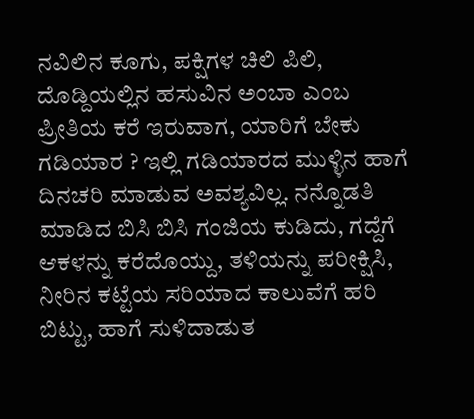ನವಿಲಿನ ಕೂಗು, ಪಕ್ಷಿಗಳ ಚಿಲಿ ಪಿಲಿ, ದೊಡ್ದಿಯಲ್ಲಿನ ಹಸುವಿನ ಅಂಬಾ ಎಂಬ ಪ್ರೀತಿಯ ಕರೆ ಇರುವಾಗ, ಯಾರಿಗೆ ಬೇಕು ಗಡಿಯಾರ ? ಇಲ್ಲಿ ಗಡಿಯಾರದ ಮುಳ್ಳಿನ ಹಾಗೆ ದಿನಚರಿ ಮಾಡುವ ಅವಶ್ಯವಿಲ್ಲ. ನನ್ನೊಡತಿ ಮಾಡಿದ ಬಿಸಿ ಬಿಸಿ ಗಂಜಿಯ ಕುಡಿದು, ಗದ್ದೆಗೆ ಆಕಳನ್ನು ಕರೆದೊಯ್ದು, ತಳಿಯನ್ನು ಪರೀಕ್ಷಿಸಿ, ನೀರಿನ ಕಟ್ಟೆಯ ಸರಿಯಾದ ಕಾಲುವೆಗೆ ಹರಿ ಬಿಟ್ಟು, ಹಾಗೆ ಸುಳಿದಾಡುತ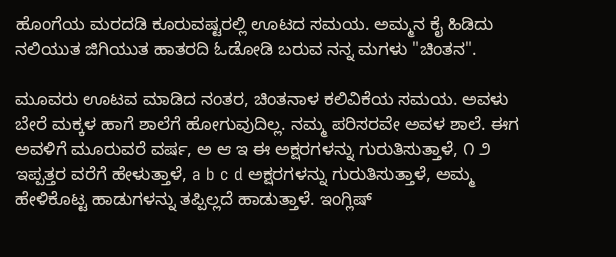ಹೊಂಗೆಯ ಮರದಡಿ ಕೂರುವಷ್ಟರಲ್ಲಿ ಊಟದ ಸಮಯ. ಅಮ್ಮನ ಕೈ ಹಿಡಿದು ನಲಿಯುತ ಜಿಗಿಯುತ ಹಾತರದಿ ಓಡೋಡಿ ಬರುವ ನನ್ನ ಮಗಳು "ಚಿಂತನ".

ಮೂವರು ಊಟವ ಮಾಡಿದ ನಂತರ, ಚಿಂತನಾಳ ಕಲಿವಿಕೆಯ ಸಮಯ. ಅವಳು ಬೇರೆ ಮಕ್ಕಳ ಹಾಗೆ ಶಾಲೆಗೆ ಹೋಗುವುದಿಲ್ಲ. ನಮ್ಮ ಪರಿಸರವೇ ಅವಳ ಶಾಲೆ. ಈಗ ಅವಳಿಗೆ ಮೂರುವರೆ ವರ್ಷ, ಅ ಆ ಇ ಈ ಅಕ್ಷರಗಳನ್ನು ಗುರುತಿಸುತ್ತಾಳೆ, ೧ ೨ ಇಪ್ಪತ್ತರ ವರೆಗೆ ಹೇಳುತ್ತಾಳೆ, a b c d ಅಕ್ಷರಗಳನ್ನು ಗುರುತಿಸುತ್ತಾಳೆ, ಅಮ್ಮ ಹೇಳಿಕೊಟ್ಟ ಹಾಡುಗಳನ್ನು ತಪ್ಪಿಲ್ಲದೆ ಹಾಡುತ್ತಾಳೆ. ಇಂಗ್ಲಿಷ್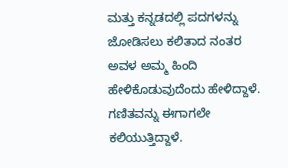ಮತ್ತು ಕನ್ನಡದಲ್ಲಿ ಪದಗಳನ್ನು ಜೋಡಿಸಲು ಕಲಿತಾದ ನಂತರ ಅವಳ ಅಮ್ಮ ಹಿಂದಿ ಹೇಳಿಕೊಡುವುದೆಂದು ಹೇಳಿದ್ದಾಳೆ. ಗಣಿತವನ್ನು ಈಗಾಗಲೇ ಕಲಿಯುತ್ತಿದ್ದಾಳೆ.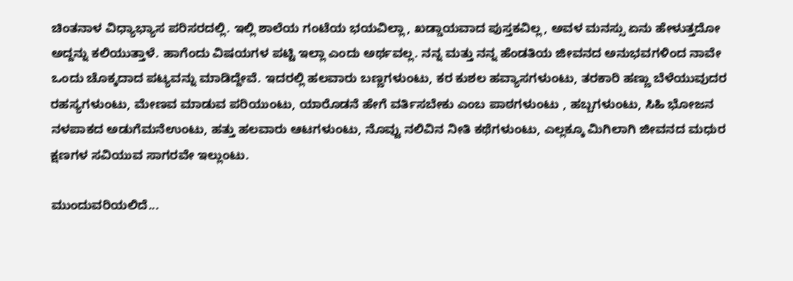ಚಿಂತನಾಳ ವಿಧ್ಯಾಭ್ಯಾಸ ಪರಿಸರದಲ್ಲಿ. ಇಲ್ಲಿ ಶಾಲೆಯ ಗಂಟೆಯ ಭಯವಿಲ್ಲಾ, ಖಡ್ಡಾಯವಾದ ಪುಸ್ತಕವಿಲ್ಲ, ಅವಳ ಮನಸ್ಸು ಏನು ಹೇಳುತ್ತದೋ ಅದ್ದನ್ನು ಕಲಿಯುತ್ತಾಳೆ. ಹಾಗೆಂದು ವಿಷಯಗಳ ಪಟ್ಟಿ ಇಲ್ಲಾ ಎಂದು ಅರ್ಥವಲ್ಲ. ನನ್ನ ಮತ್ತು ನನ್ನ ಹೆಂಡತಿಯ ಜೀವನದ ಅನುಭವಗಳಿಂದ ನಾವೇ ಒಂದು ಚೊಕ್ಕದಾದ ಪಟ್ಯವನ್ನು ಮಾಡಿದ್ದೇವೆ. ಇದರಲ್ಲಿ ಹಲವಾರು ಬಣ್ಣಗಳುಂಟು, ಕರ ಕುಶಲ ಹವ್ಯಾಸಗಳುಂಟು, ತರಕಾರಿ ಹಣ್ಣು ಬೆಳೆಯುವುದರ ರಹಸ್ಯಗಳುಂಟು, ಮೇಣವ ಮಾಡುವ ಪರಿಯುಂಟು, ಯಾರೊಡನೆ ಹೇಗೆ ವರ್ತಿಸಬೇಕು ಎಂಬ ಪಾಠಗಳುಂಟು , ಹಬ್ಬಗಳುಂಟು, ಸಿಹಿ ಭೋಜನ ನಳಪಾಕದ ಅಡುಗೆಮನೆಉಂಟು, ಹತ್ತು ಹಲವಾರು ಆಟಗಳುಂಟು, ನೊವ್ವು ನಲಿವಿನ ನೀತಿ ಕಥೆಗಳುಂಟು, ಎಲ್ಲಕ್ಕೂ ಮಿಗಿಲಾಗಿ ಜೀವನದ ಮಧುರ ಕ್ಷಣಗಳ ಸವಿಯುವ ಸಾಗರವೇ ಇಲ್ಲುಂಟು.

ಮುಂದುವರಿಯಲಿದೆ...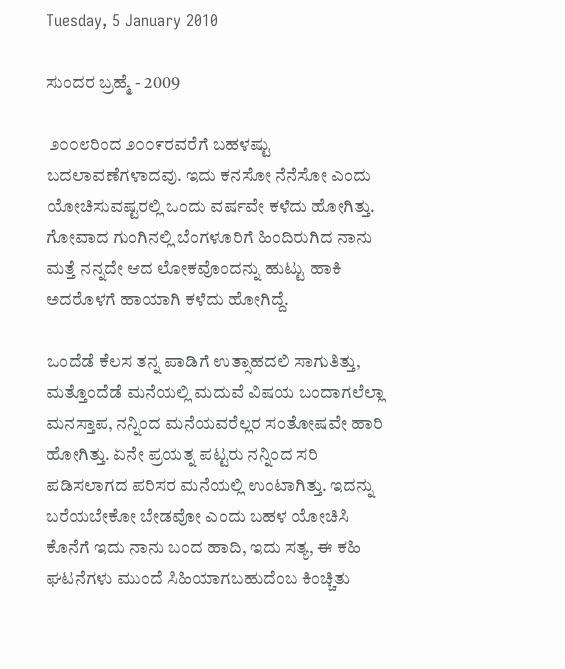Tuesday, 5 January 2010

ಸುಂದರ ಬ್ರಹ್ಮೆ - 2009

 ೨೦೦೮ರಿಂದ ೨೦೦೯ರವರೆಗೆ ಬಹಳಷ್ಟು ಬದಲಾವಣೆಗಳಾದವು. ಇದು ಕನಸೋ ನೆನೆಸೋ ಎಂದು ಯೋಚಿಸುವಷ್ಟರಲ್ಲಿ ಒಂದು ವರ್ಷವೇ ಕಳೆದು ಹೋಗಿತ್ತು. ಗೋವಾದ ಗುಂಗಿನಲ್ಲಿ ಬೆಂಗಳೂರಿಗೆ ಹಿಂದಿರುಗಿದ ನಾನು ಮತ್ತೆ ನನ್ನದೇ ಆದ ಲೋಕವೊಂದನ್ನು ಹುಟ್ಟು ಹಾಕಿ ಅದರೊಳಗೆ ಹಾಯಾಗಿ ಕಳೆದು ಹೋಗಿದ್ದೆ.

ಒಂದೆಡೆ ಕೆಲಸ ತನ್ನ ಪಾಡಿಗೆ ಉತ್ಸಾಹದಲಿ ಸಾಗುತಿತ್ತು, ಮತ್ತೊಂದೆಡೆ ಮನೆಯಲ್ಲಿ ಮದುವೆ ವಿಷಯ ಬಂದಾಗಲೆಲ್ಲಾ ಮನಸ್ತಾಪ, ನನ್ನಿಂದ ಮನೆಯವರೆಲ್ಲರ ಸಂತೋಷವೇ ಹಾರಿ ಹೋಗಿತ್ತು. ಏನೇ ಪ್ರಯತ್ನ ಪಟ್ಟರು ನನ್ನಿಂದ ಸರಿ ಪಡಿಸಲಾಗದ ಪರಿಸರ ಮನೆಯಲ್ಲಿ ಉಂಟಾಗಿತ್ತು. ಇದನ್ನು ಬರೆಯಬೇಕೋ ಬೇಡವೋ ಎಂದು ಬಹಳ ಯೋಚಿಸಿ ಕೊನೆಗೆ ಇದು ನಾನು ಬಂದ ಹಾದಿ, ಇದು ಸತ್ಯ, ಈ ಕಹಿ ಘಟನೆಗಳು ಮುಂದೆ ಸಿಹಿಯಾಗಬಹುದೆಂಬ ಕಿಂಚ್ಚಿತು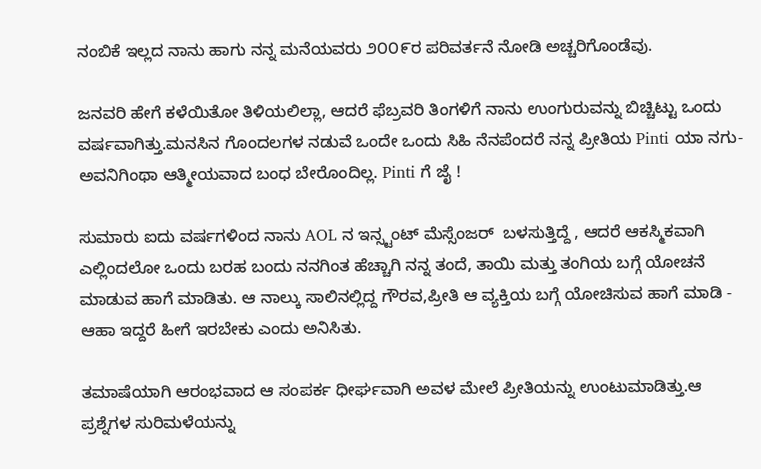ನಂಬಿಕೆ ಇಲ್ಲದ ನಾನು ಹಾಗು ನನ್ನ ಮನೆಯವರು ೨೦೦೯ರ ಪರಿವರ್ತನೆ ನೋಡಿ ಅಚ್ಚರಿಗೊಂಡೆವು.

ಜನವರಿ ಹೇಗೆ ಕಳೆಯಿತೋ ತಿಳಿಯಲಿಲ್ಲಾ, ಆದರೆ ಫೆಬ್ರವರಿ ತಿಂಗಳಿಗೆ ನಾನು ಉಂಗುರುವನ್ನು ಬಿಚ್ಚಿಟ್ಟು ಒಂದು ವರ್ಷವಾಗಿತ್ತು.ಮನಸಿನ ಗೊಂದಲಗಳ ನಡುವೆ ಒಂದೇ ಒಂದು ಸಿಹಿ ನೆನಪೆಂದರೆ ನನ್ನ ಪ್ರೀತಿಯ Pinti ಯಾ ನಗು- ಅವನಿಗಿಂಥಾ ಆತ್ಮೀಯವಾದ ಬಂಧ ಬೇರೊಂದಿಲ್ಲ. Pinti ಗೆ ಜೈ !

ಸುಮಾರು ಐದು ವರ್ಷಗಳಿಂದ ನಾನು AOL ನ ಇನ್ಸ್ಟಂಟ್ ಮೆಸ್ಸೆಂಜರ್  ಬಳಸುತ್ತಿದ್ದೆ , ಆದರೆ ಆಕಸ್ಮಿಕವಾಗಿ ಎಲ್ಲಿಂದಲೋ ಒಂದು ಬರಹ ಬಂದು ನನಗಿಂತ ಹೆಚ್ಚಾಗಿ ನನ್ನ ತಂದೆ, ತಾಯಿ ಮತ್ತು ತಂಗಿಯ ಬಗ್ಗೆ ಯೋಚನೆ ಮಾಡುವ ಹಾಗೆ ಮಾಡಿತು. ಆ ನಾಲ್ಕು ಸಾಲಿನಲ್ಲಿದ್ದ ಗೌರವ,ಪ್ರೀತಿ ಆ ವ್ಯಕ್ತಿಯ ಬಗ್ಗೆ ಯೋಚಿಸುವ ಹಾಗೆ ಮಾಡಿ - ಆಹಾ ಇದ್ದರೆ ಹೀಗೆ ಇರಬೇಕು ಎಂದು ಅನಿಸಿತು.

ತಮಾಷೆಯಾಗಿ ಆರಂಭವಾದ ಆ ಸಂಪರ್ಕ ಧೀರ್ಘವಾಗಿ ಅವಳ ಮೇಲೆ ಪ್ರೀತಿಯನ್ನು ಉಂಟುಮಾಡಿತ್ತು.ಆ ಪ್ರಶ್ನೆಗಳ ಸುರಿಮಳೆಯನ್ನು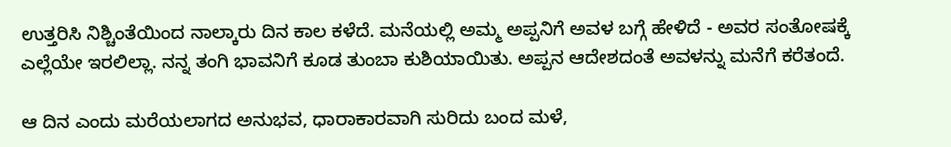ಉತ್ತರಿಸಿ ನಿಶ್ಚಿಂತೆಯಿಂದ ನಾಲ್ಕಾರು ದಿನ ಕಾಲ ಕಳೆದೆ. ಮನೆಯಲ್ಲಿ ಅಮ್ಮ ಅಪ್ಪನಿಗೆ ಅವಳ ಬಗ್ಗೆ ಹೇಳಿದೆ - ಅವರ ಸಂತೋಷಕ್ಕೆ ಎಲ್ಲೆಯೇ ಇರಲಿಲ್ಲಾ. ನನ್ನ ತಂಗಿ ಭಾವನಿಗೆ ಕೂಡ ತುಂಬಾ ಕುಶಿಯಾಯಿತು. ಅಪ್ಪನ ಆದೇಶದಂತೆ ಅವಳನ್ನು ಮನೆಗೆ ಕರೆತಂದೆ.

ಆ ದಿನ ಎಂದು ಮರೆಯಲಾಗದ ಅನುಭವ, ಧಾರಾಕಾರವಾಗಿ ಸುರಿದು ಬಂದ ಮಳೆ,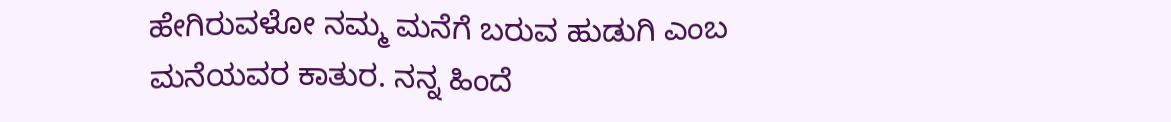ಹೇಗಿರುವಳೋ ನಮ್ಮ ಮನೆಗೆ ಬರುವ ಹುಡುಗಿ ಎಂಬ ಮನೆಯವರ ಕಾತುರ. ನನ್ನ ಹಿಂದೆ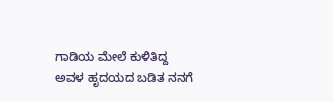ಗಾಡಿಯ ಮೇಲೆ ಕುಳಿತಿದ್ದ ಅವಳ ಹೃದಯದ ಬಡಿತ ನನಗೆ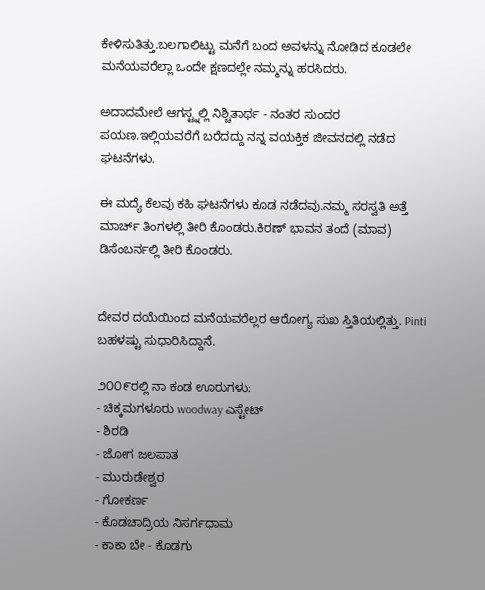ಕೇಳಿಸುತಿತ್ತು.ಬಲಗಾಲಿಟ್ಟು ಮನೆಗೆ ಬಂದ ಅವಳನ್ನು ನೋಡಿದ ಕೂಡಲೇ ಮನೆಯವರೆಲ್ಲಾ ಒಂದೇ ಕ್ಷಣದಲ್ಲೇ ನಮ್ಮನ್ನು ಹರಸಿದರು.

ಅದಾದಮೇಲೆ ಆಗಸ್ಟ್ನಲ್ಲಿ ನಿಶ್ಚಿತಾರ್ಥ - ನಂತರ ಸುಂದರ ಪಯಣ.ಇಲ್ಲಿಯವರೆಗೆ ಬರೆದದ್ದು ನನ್ನ ವಯಕ್ತಿಕ ಜೀವನದಲ್ಲಿ ನಡೆದ ಘಟನೆಗಳು.

ಈ ಮದ್ಯೆ ಕೆಲವು ಕಹಿ ಘಟನೆಗಳು ಕೂಡ ನಡೆದವು.ನಮ್ಮ ಸರಸ್ವತಿ ಅತ್ತೆ ಮಾರ್ಚ್ ತಿಂಗಳಲ್ಲಿ ತೀರಿ ಕೊಂಡರು.ಕಿರಣ್ ಭಾವನ ತಂದೆ (ಮಾವ) ಡಿಸೆಂಬರ್ನಲ್ಲಿ ತೀರಿ ಕೊಂಡರು.


ದೇವರ ದಯೆಯಿಂದ ಮನೆಯವರೆಲ್ಲರ ಆರೋಗ್ಯ ಸುಖ ಸ್ತಿತಿಯಲ್ಲಿತ್ತು. Pinti ಬಹಳಷ್ಟು ಸುಧಾರಿಸಿದ್ದಾನೆ.

೨೦೦೯ರಲ್ಲಿ ನಾ ಕಂಡ ಊರುಗಳು:
- ಚಿಕ್ಕಮಗಳೂರು woodway ಎಸ್ಟೇಟ್
- ಶಿರಡಿ
- ಜೋಗ ಜಲಪಾತ
- ಮುರುಡೇಶ್ವರ
- ಗೋಕರ್ಣ
- ಕೊಡಚಾದ್ರಿಯ ನಿಸರ್ಗಧಾಮ
- ಕಾಕಾ ಬೇ - ಕೊಡಗು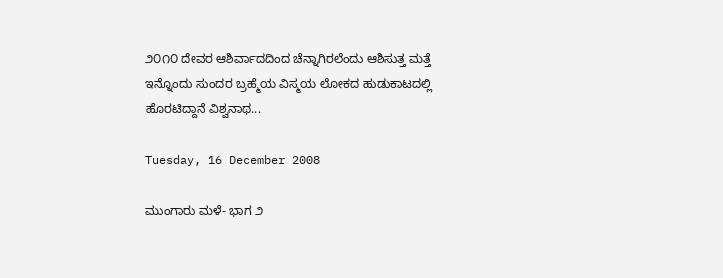೨೦೧೦ ದೇವರ ಆಶಿರ್ವಾದದಿಂದ ಚೆನ್ನಾಗಿರಲೆಂದು ಆಶಿಸುತ್ತ ಮತ್ತೆ ಇನ್ನೊಂದು ಸುಂದರ ಬ್ರಹ್ಮೆಯ ವಿಸ್ಮಯ ಲೋಕದ ಹುಡುಕಾಟದಲ್ಲಿ ಹೊರಟಿದ್ದಾನೆ ವಿಶ್ವನಾಥ...

Tuesday, 16 December 2008

ಮುಂಗಾರು ಮಳೆ- ಭಾಗ ೨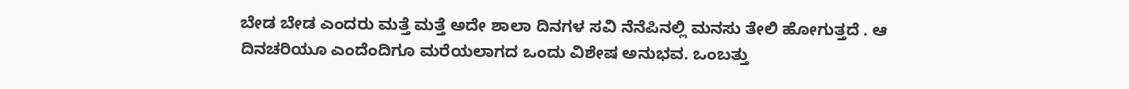ಬೇಡ ಬೇಡ ಎಂದರು ಮತ್ತೆ ಮತ್ತೆ ಅದೇ ಶಾಲಾ ದಿನಗಳ ಸವಿ ನೆನೆಪಿನಲ್ಲಿ ಮನಸು ತೇಲಿ ಹೋಗುತ್ತದೆ . ಆ ದಿನಚರಿಯೂ ಎಂದೆಂದಿಗೂ ಮರೆಯಲಾಗದ ಒಂದು ವಿಶೇಷ ಅನುಭವ. ಒಂಬತ್ತು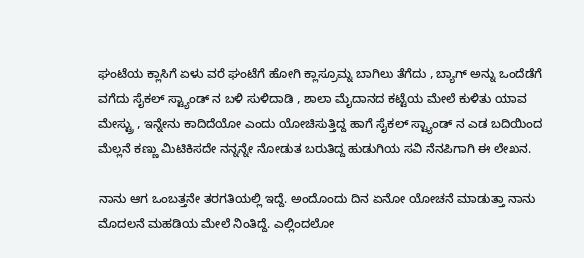ಘಂಟೆಯ ಕ್ಲಾಸಿಗೆ ಏಳು ವರೆ ಘಂಟೆಗೆ ಹೋಗಿ ಕ್ಲಾಸ್ರೂಮ್ನ ಬಾಗಿಲು ತೆಗೆದು , ಬ್ಯಾಗ್ ಅನ್ನು ಒಂದೆಡೆಗೆ ವಗೆದು ಸೈಕಲ್ ಸ್ಟ್ಯಾಂಡ್ ನ ಬಳಿ ಸುಳಿದಾಡಿ , ಶಾಲಾ ಮೈದಾನದ ಕಟ್ಟೆಯ ಮೇಲೆ ಕುಳಿತು ಯಾವ ಮೇಸ್ಟ್ರು , ಇನ್ನೇನು ಕಾದಿದೆಯೋ ಎಂದು ಯೋಚಿಸುತ್ತಿದ್ದ ಹಾಗೆ ಸೈಕಲ್ ಸ್ಟ್ಯಾಂಡ್ ನ ಎಡ ಬದಿಯಿಂದ ಮೆಲ್ಲನೆ ಕಣ್ಣು ಮಿಟಿಕಿಸದೇ ನನ್ನನ್ನೇ ನೋಡುತ ಬರುತಿದ್ದ ಹುಡುಗಿಯ ಸವಿ ನೆನಪಿಗಾಗಿ ಈ ಲೇಖನ.

ನಾನು ಆಗ ಒಂಬತ್ತನೇ ತರಗತಿಯಲ್ಲಿ ಇದ್ದೆ. ಅಂದೊಂದು ದಿನ ಏನೋ ಯೋಚನೆ ಮಾಡುತ್ತಾ ನಾನು ಮೊದಲನೆ ಮಹಡಿಯ ಮೇಲೆ ನಿಂತಿದ್ದೆ. ಎಲ್ಲಿಂದಲೋ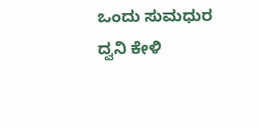ಒಂದು ಸುಮಧುರ ದ್ವನಿ ಕೇಳಿ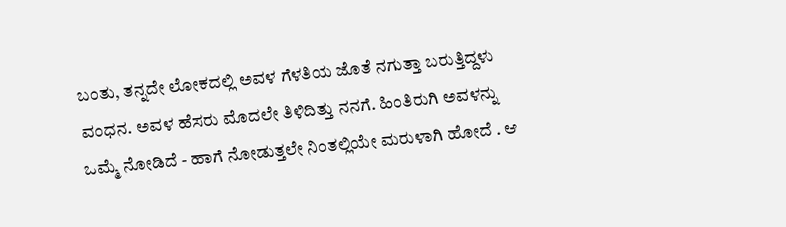ಬಂತು, ತನ್ನದೇ ಲೋಕದಲ್ಲಿ ಅವಳ ಗೆಳತಿಯ ಜೊತೆ ನಗುತ್ತಾ ಬರುತ್ತಿದ್ದಳು ವಂಧನ. ಅವಳ ಹೆಸರು ಮೊದಲೇ ತಿಳಿದಿತ್ತು ನನಗೆ. ಹಿಂತಿರುಗಿ ಅವಳನ್ನು ಒಮ್ಮೆ ನೋಡಿದೆ - ಹಾಗೆ ನೋಡುತ್ತಲೇ ನಿಂತಲ್ಲಿಯೇ ಮರುಳಾಗಿ ಹೋದೆ . ಆ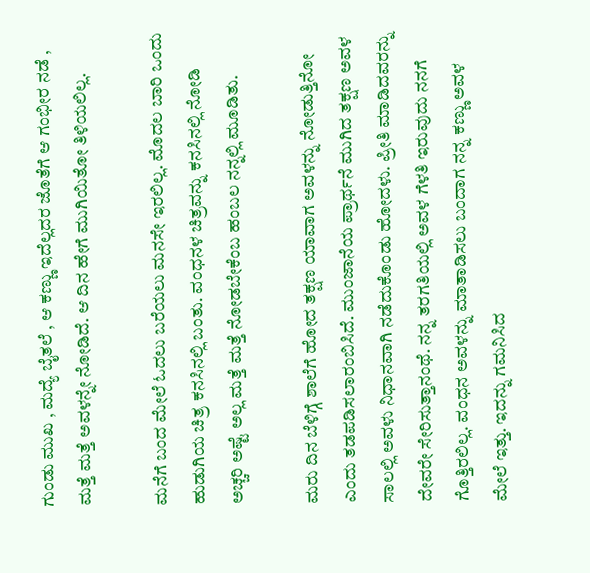ಗುಂಡು ಮುಖ , ಮದ್ಯೆ ಬೈತಲೆ , ಆ ಕಣ್ಣು ಇದೆಲ್ಲದರ ಜೊತೆಗೆ ಆ ಗಂಭೀರ ನಡೆ , ಮತ್ತೆ ಮತ್ತೆ ಅವಳನ್ನೇ ನೋಡಿದೆ. ಆ ದಿನ ಹೇಗೆ ಮುಗಿಯಿತೋ ತಿಳಿಯಲಿಲ್ಲ.

ಮನೆಗೆ ಬಂದ ಮೇಲೆ ಓದಲು ಬರೆಯಲು ಮನಸೇ ಇರಲಿಲ್ಲ. ಮೊದಲ ಬಾರಿ ಒಂದು ಹುಡುಗಿಯ ಚಿತ್ರ ಕನಸಿನಲ್ಲಿ ಬಂತು. ವಂಧನಳ ಚಿತ್ರವನ್ನು ಕನಸಿನಲ್ಲಿ ನೋಡಿ ಅಚ್ಚರಿ ಅಷ್ಟೆ ಅಲ್ಲ ಮತ್ತೆ ಮತ್ತೆ ನೋಡಬೇಕೆಂಬ ಹಂಬಲ ನನ್ನಲ್ಲಿ ಮೂಡಿತು.

ಮರು ದಿನ ಬೆಳಿಗ್ಗೆ ಶಾಲೆಗೆ ಹೋದ ತಕ್ಷಣ ಯಾವಾಗ ಅವಳನ್ನು ನೋಡುತ್ತಿನೋ ಎಂದು ತಡಪಡಿಸಲಾರಂಬಿಸಿದೆ. ಮುಂಜಾನೆಯ ಪ್ರಾರ್ಥನೆ ಮುಗಿದ ತಕ್ಷಣ ಅವಳ ಸಾಲಲ್ಲಿ ಅವಳು ನಿಧಾನವಾಗಿ ನಡೆದುಕೊಂಡು ಹೋದಳು. ಪ್ರೀತಿ ಮಾಡಿದವರನ್ನು ದೇವರೇ ಸೇರಿಸುತ್ತಾನಂಥೆ. ನನ್ನ ತರಗತಿಯಲ್ಲಿ ಅವಳ ಗೆಳತಿ ಇರುವುದು ನನಗೆ ಗೊತ್ತಿರಲಿಲ್ಲ. ವಂಧನ ಅವಳನ್ನು ಮಾತಾಡಿಸಲು ಬಂದಾಗ ನನ್ನ ಕಣ್ಣು ಅವಳ ಮೇಲೆ ಇತ್ತು. ಇದನ್ನು ಗಮನಿಸಿದ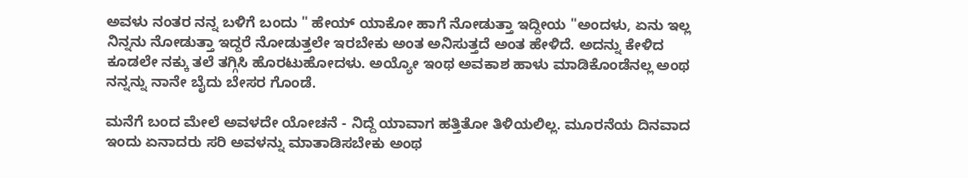ಅವಳು ನಂತರ ನನ್ನ ಬಳಿಗೆ ಬಂದು " ಹೇಯ್ ಯಾಕೋ ಹಾಗೆ ನೋಡುತ್ತಾ ಇದ್ದೀಯ "ಅಂದಳು, ಏನು ಇಲ್ಲ ನಿನ್ನನು ನೋಡುತ್ತಾ ಇದ್ದರೆ ನೋಡುತ್ತಲೇ ಇರಬೇಕು ಅಂತ ಅನಿಸುತ್ತದೆ ಅಂತ ಹೇಳಿದೆ. ಅದನ್ನು ಕೇಳಿದ ಕೂಡಲೇ ನಕ್ಕು ತಲೆ ತಗ್ಗಿಸಿ ಹೊರಟುಹೋದಳು. ಅಯ್ಯೋ ಇಂಥ ಅವಕಾಶ ಹಾಳು ಮಾಡಿಕೊಂಡೆನಲ್ಲ ಅಂಥ ನನ್ನನ್ನು ನಾನೇ ಬೈದು ಬೇಸರ ಗೊಂಡೆ.

ಮನೆಗೆ ಬಂದ ಮೇಲೆ ಅವಳದೇ ಯೋಚನೆ - ನಿದ್ದೆ ಯಾವಾಗ ಹತ್ತಿತೋ ತಿಳಿಯಲಿಲ್ಲ. ಮೂರನೆಯ ದಿನವಾದ ಇಂದು ಏನಾದರು ಸರಿ ಅವಳನ್ನು ಮಾತಾಡಿಸಬೇಕು ಅಂಥ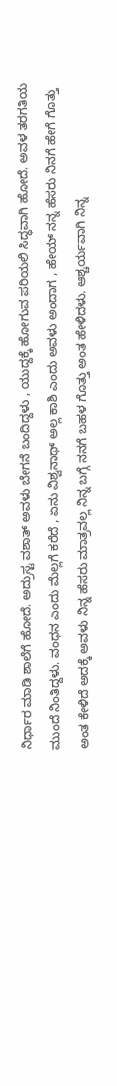ನಿರ್ಧಾರ ಮಾಡಿ ಶಾಲೆಗೆ ಹೋದೆ. ಅದ್ರುಸ್ಟ ವಶಾತ್ ಅವಳು ಬೇಗನೆ ಬಂದಿದ್ದಳು , ಯುದ್ದಕ್ಕೆ ಹೋಗುವ ಪರಿಯಲಿ ಸಿದ್ಧವಾಗಿ ಹೋದೆ. ಅವಳ ತರಗತಿಯ ಮುಂದೆ ನಿಂತಿದ್ದಳು. ವಂಧನ ಎಂದು ಮೆಲ್ಲಗೆ ಕರೆದೆ , ಏನು ವಿಶ್ವನಾಥ್ ಅಲ್ಲ ಕಾಶಿ ಎಂದು ಅವಳು ಅಂದಾಗ , ಹೇಯ್ ನನ್ನ ಹೆಸರು ನಿನಗೆ ಹೇಗೆ ಗೊತ್ತು ಅಂತ ಕೇಳಿದೆ ಅದಕ್ಕೆ ಅವಳು ನಿನ್ನ ಹೆಸರು ಮಾತ್ರವಲ್ಲ ನಿನ್ನ ಬಗ್ಗೆ ನನಗೆ ಬಹಳ ಗೊತ್ತು ಅಂತ ಹೇಳಿದಳು. ಆಶ್ಚರ್ಯವಾಗಿ ನಿನ್ನ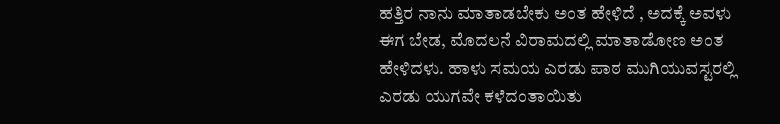ಹತ್ತಿರ ನಾನು ಮಾತಾಡಬೇಕು ಅಂತ ಹೇಳಿದೆ , ಅದಕ್ಕೆ ಅವಳು ಈಗ ಬೇಡ, ಮೊದಲನೆ ವಿರಾಮದಲ್ಲಿ ಮಾತಾಡೋಣ ಅಂತ ಹೇಳಿದಳು. ಹಾಳು ಸಮಯ ಎರಡು ಪಾಠ ಮುಗಿಯುವಸ್ಟರಲ್ಲಿ ಎರಡು ಯುಗವೇ ಕಳೆದಂತಾಯಿತು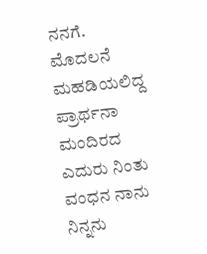ನನಗೆ. ಮೊದಲನೆ ಮಹಡಿಯಲಿದ್ದ ಪ್ರಾರ್ಥನಾ ಮಂದಿರದ ಎದುರು ನಿಂತು ವಂಧನ ನಾನು ನಿನ್ನನು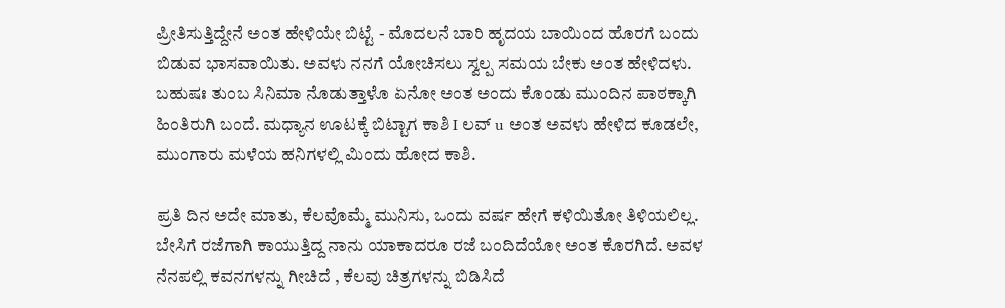ಪ್ರೀತಿಸುತ್ತಿದ್ದೇನೆ ಅಂತ ಹೇಳಿಯೇ ಬಿಟ್ಟೆ - ಮೊದಲನೆ ಬಾರಿ ಹೃದಯ ಬಾಯಿಂದ ಹೊರಗೆ ಬಂದು ಬಿಡುವ ಭಾಸವಾಯಿತು. ಅವಳು ನನಗೆ ಯೋಚಿಸಲು ಸ್ವಲ್ಪ ಸಮಯ ಬೇಕು ಅಂತ ಹೇಳಿದಳು. ಬಹುಷಃ ತುಂಬ ಸಿನಿಮಾ ನೊಡುತ್ತಾಳೊ ಏನೋ ಅಂತ ಅಂದು ಕೊಂಡು ಮುಂದಿನ ಪಾಠಕ್ಕಾಗಿ ಹಿಂತಿರುಗಿ ಬಂದೆ. ಮಧ್ಯಾನ ಊಟಕ್ಕೆ ಬಿಟ್ಟಾಗ ಕಾಶಿ I ಲವ್ u ಅಂತ ಅವಳು ಹೇಳಿದ ಕೂಡಲೇ, ಮುಂಗಾರು ಮಳೆಯ ಹನಿಗಳಲ್ಲಿ ಮಿಂದು ಹೋದ ಕಾಶಿ.

ಪ್ರತಿ ದಿನ ಅದೇ ಮಾತು, ಕೆಲವೊಮ್ಮೆ ಮುನಿಸು, ಒಂದು ವರ್ಷ ಹೇಗೆ ಕಳಿಯಿತೋ ತಿಳಿಯಲಿಲ್ಲ. ಬೇಸಿಗೆ ರಜೆಗಾಗಿ ಕಾಯುತ್ತಿದ್ದ ನಾನು ಯಾಕಾದರೂ ರಜೆ ಬಂದಿದೆಯೋ ಅಂತ ಕೊರಗಿದೆ. ಅವಳ ನೆನಪಲ್ಲಿ ಕವನಗಳನ್ನು ಗೀಚಿದೆ , ಕೆಲವು ಚಿತ್ರಗಳನ್ನು ಬಿಡಿಸಿದೆ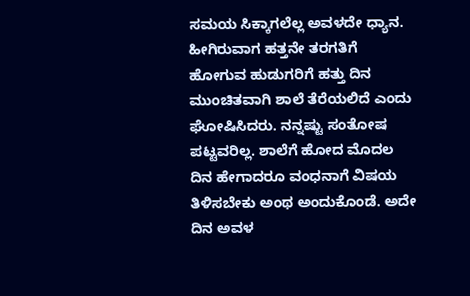ಸಮಯ ಸಿಕ್ಕಾಗಲೆಲ್ಲ ಅವಳದೇ ಧ್ಯಾನ. ಹೀಗಿರುವಾಗ ಹತ್ತನೇ ತರಗತಿಗೆ ಹೋಗುವ ಹುಡುಗರಿಗೆ ಹತ್ತು ದಿನ ಮುಂಚಿತವಾಗಿ ಶಾಲೆ ತೆರೆಯಲಿದೆ ಎಂದು ಘೋಷಿಸಿದರು. ನನ್ನಷ್ಟು ಸಂತೋಷ ಪಟ್ಟವರಿಲ್ಲ. ಶಾಲೆಗೆ ಹೋದ ಮೊದಲ ದಿನ ಹೇಗಾದರೂ ವಂಧನಾಗೆ ವಿಷಯ ತಿಳಿಸಬೇಕು ಅಂಥ ಅಂದುಕೊಂಡೆ. ಅದೇ ದಿನ ಅವಳ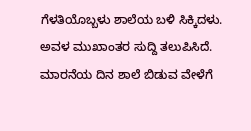ಗೆಳತಿಯೊಬ್ಬಳು ಶಾಲೆಯ ಬಳಿ ಸಿಕ್ಕಿದಳು. ಅವಳ ಮುಖಾಂತರ ಸುದ್ದಿ ತಲುಪಿಸಿದೆ. ಮಾರನೆಯ ದಿನ ಶಾಲೆ ಬಿಡುವ ವೇಳೆಗೆ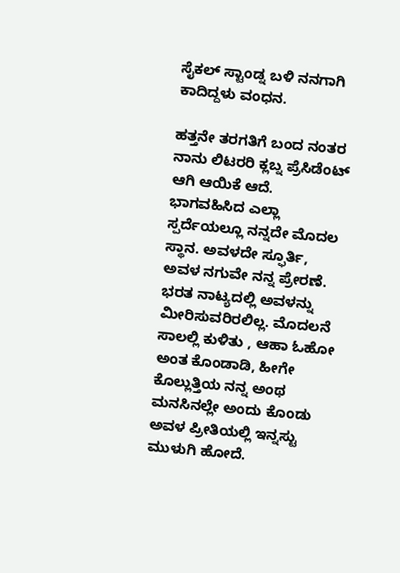ಸೈಕಲ್ ಸ್ಟಾಂಡ್ನ ಬಳಿ ನನಗಾಗಿ ಕಾದಿದ್ದಳು ವಂಧನ.

ಹತ್ತನೇ ತರಗತಿಗೆ ಬಂದ ನಂತರ ನಾನು ಲಿಟರರಿ ಕ್ಲಬ್ನ ಪ್ರೆಸಿಡೆಂಟ್ ಆಗಿ ಆಯಿಕೆ ಆದೆ. ಭಾಗವಹಿಸಿದ ಎಲ್ಲಾ ಸ್ಪರ್ದೆಯಲ್ಲೂ ನನ್ನದೇ ಮೊದಲ ಸ್ಥಾನ. ಅವಳದೇ ಸ್ಫೂರ್ತಿ, ಅವಳ ನಗುವೇ ನನ್ನ ಪ್ರೇರಣೆ. ಭರತ ನಾಟ್ಯದಲ್ಲಿ ಅವಳನ್ನು ಮೀರಿಸುವರಿರಲಿಲ್ಲ. ಮೊದಲನೆ ಸಾಲಲ್ಲಿ ಕುಳಿತು , ಆಹಾ ಓಹೋ ಅಂತ ಕೊಂಡಾಡಿ, ಹೀಗೇ ಕೊಲ್ಲುತ್ತಿಯ ನನ್ನ ಅಂಥ ಮನಸಿನಲ್ಲೇ ಅಂದು ಕೊಂಡು ಅವಳ ಪ್ರೀತಿಯಲ್ಲಿ ಇನ್ನಸ್ಟು ಮುಳುಗಿ ಹೋದೆ.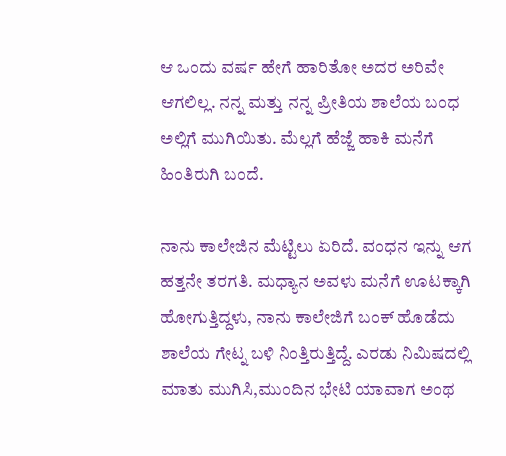ಆ ಒಂದು ವರ್ಷ ಹೇಗೆ ಹಾರಿತೋ ಅದರ ಅರಿವೇ ಆಗಲಿಲ್ಲ. ನನ್ನ ಮತ್ತು ನನ್ನ ಪ್ರೀತಿಯ ಶಾಲೆಯ ಬಂಧ ಅಲ್ಲಿಗೆ ಮುಗಿಯಿತು. ಮೆಲ್ಲಗೆ ಹೆಜ್ಜೆ ಹಾಕಿ ಮನೆಗೆ ಹಿಂತಿರುಗಿ ಬಂದೆ.

ನಾನು ಕಾಲೇಜಿನ ಮೆಟ್ಟಿಲು ಏರಿದೆ. ವಂಧನ ಇನ್ನು ಆಗ ಹತ್ತನೇ ತರಗತಿ. ಮಧ್ಯಾನ ಅವಳು ಮನೆಗೆ ಊಟಕ್ಕಾಗಿ ಹೋಗುತ್ತಿದ್ದಳು, ನಾನು ಕಾಲೇಜಿಗೆ ಬಂಕ್ ಹೊಡೆದು ಶಾಲೆಯ ಗೇಟ್ನ ಬಳಿ ನಿಂತ್ತಿರುತ್ತಿದ್ದೆ. ಎರಡು ನಿಮಿಷದಲ್ಲಿ ಮಾತು ಮುಗಿಸಿ,ಮುಂದಿನ ಭೇಟಿ ಯಾವಾಗ ಅಂಥ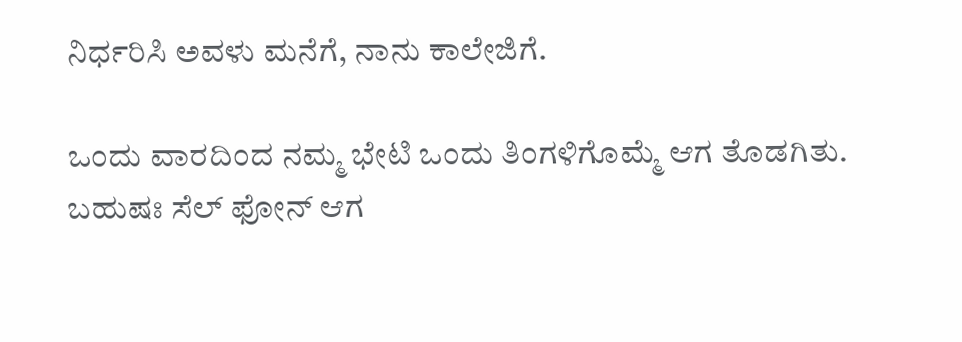ನಿರ್ಧರಿಸಿ ಅವಳು ಮನೆಗೆ, ನಾನು ಕಾಲೇಜಿಗೆ.

ಒಂದು ವಾರದಿಂದ ನಮ್ಮ ಭೇಟಿ ಒಂದು ತಿಂಗಳಿಗೊಮ್ಮೆ ಆಗ ತೊಡಗಿತು. ಬಹುಷಃ ಸೆಲ್ ಫೋನ್ ಆಗ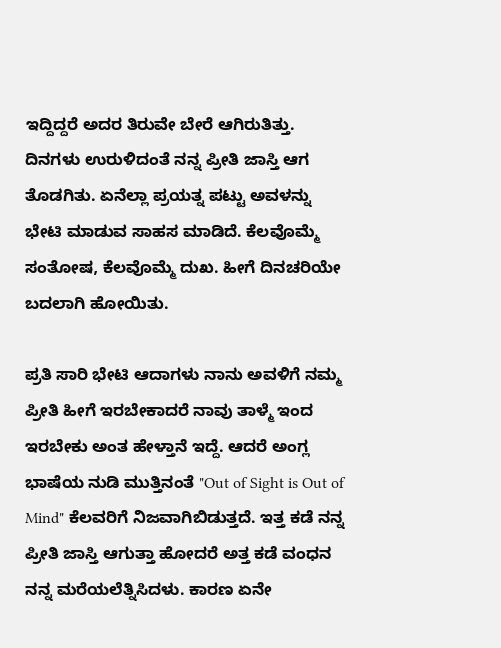ಇದ್ದಿದ್ದರೆ ಅದರ ತಿರುವೇ ಬೇರೆ ಆಗಿರುತಿತ್ತು. ದಿನಗಳು ಉರುಳಿದಂತೆ ನನ್ನ ಪ್ರೀತಿ ಜಾಸ್ತಿ ಆಗ ತೊಡಗಿತು. ಏನೆಲ್ಲಾ ಪ್ರಯತ್ನ ಪಟ್ಟು ಅವಳನ್ನು ಭೇಟಿ ಮಾಡುವ ಸಾಹಸ ಮಾಡಿದೆ. ಕೆಲವೊಮ್ಮೆ ಸಂತೋಷ, ಕೆಲವೊಮ್ಮೆ ದುಖ. ಹೀಗೆ ದಿನಚರಿಯೇ ಬದಲಾಗಿ ಹೋಯಿತು.

ಪ್ರತಿ ಸಾರಿ ಭೇಟಿ ಆದಾಗಳು ನಾನು ಅವಳಿಗೆ ನಮ್ಮ ಪ್ರೀತಿ ಹೀಗೆ ಇರಬೇಕಾದರೆ ನಾವು ತಾಳ್ಮೆ ಇಂದ ಇರಬೇಕು ಅಂತ ಹೇಳ್ತಾನೆ ಇದ್ದೆ. ಆದರೆ ಅಂಗ್ಲ ಭಾಷೆಯ ನುಡಿ ಮುತ್ತಿನಂತೆ "Out of Sight is Out of Mind" ಕೆಲವರಿಗೆ ನಿಜವಾಗಿಬಿಡುತ್ತದೆ. ಇತ್ತ ಕಡೆ ನನ್ನ ಪ್ರೀತಿ ಜಾಸ್ತಿ ಆಗುತ್ತಾ ಹೋದರೆ ಅತ್ತ ಕಡೆ ವಂಧನ ನನ್ನ ಮರೆಯಲೆತ್ನಿಸಿದಳು. ಕಾರಣ ಏನೇ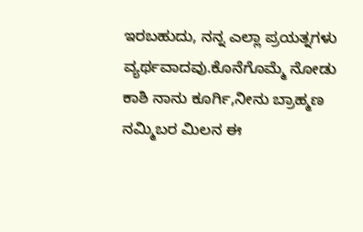ಇರಬಹುದು, ನನ್ನ ಎಲ್ಲಾ ಪ್ರಯತ್ನಗಳು ವ್ಯರ್ಥವಾದವು.ಕೊನೆಗೊಮ್ಮೆ ನೋಡು ಕಾಶಿ ನಾನು ಕೂರ್ಗಿ,ನೀನು ಬ್ರಾಹ್ಮಣ ನಮ್ಮಿಬರ ಮಿಲನ ಈ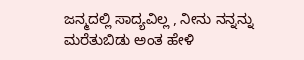ಜನ್ಮದಲ್ಲಿ ಸಾದ್ಯವಿಲ್ಲ , ನೀನು ನನ್ನನ್ನು ಮರೆತುಬಿಡು ಅಂತ ಹೇಳಿ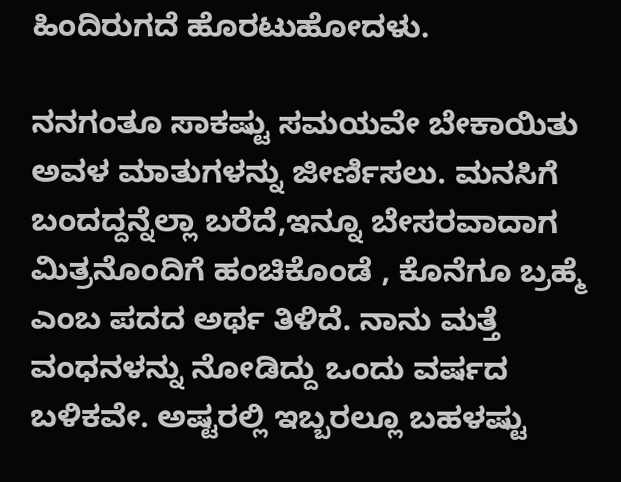ಹಿಂದಿರುಗದೆ ಹೊರಟುಹೋದಳು.

ನನಗಂತೂ ಸಾಕಷ್ಟು ಸಮಯವೇ ಬೇಕಾಯಿತು ಅವಳ ಮಾತುಗಳನ್ನು ಜೀರ್ಣಿಸಲು. ಮನಸಿಗೆ ಬಂದದ್ದನ್ನೆಲ್ಲಾ ಬರೆದೆ,ಇನ್ನೂ ಬೇಸರವಾದಾಗ ಮಿತ್ರನೊಂದಿಗೆ ಹಂಚಿಕೊಂಡೆ , ಕೊನೆಗೂ ಬ್ರಹ್ಮೆ ಎಂಬ ಪದದ ಅರ್ಥ ತಿಳಿದೆ. ನಾನು ಮತ್ತೆ ವಂಧನಳನ್ನು ನೋಡಿದ್ದು ಒಂದು ವರ್ಷದ ಬಳಿಕವೇ. ಅಷ್ಟರಲ್ಲಿ ಇಬ್ಬರಲ್ಲೂ ಬಹಳಷ್ಟು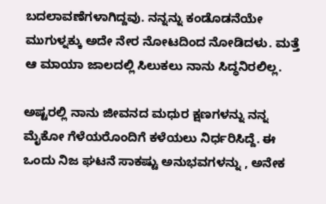ಬದಲಾವಣೆಗಳಾಗಿದ್ದವು. ನನ್ನನ್ನು ಕಂಡೊಡನೆಯೇ ಮುಗುಳ್ನಕ್ಕು ಅದೇ ನೇರ ನೋಟದಿಂದ ನೋಡಿದಳು. ಮತ್ತೆ ಆ ಮಾಯಾ ಜಾಲದಲ್ಲಿ ಸಿಲುಕಲು ನಾನು ಸಿದ್ಧನಿರಲಿಲ್ಲ.

ಅಷ್ಟರಲ್ಲಿ ನಾನು ಜೀವನದ ಮಧುರ ಕ್ಷಣಗಳನ್ನು ನನ್ನ ಮೈಕೋ ಗೆಳೆಯರೊಂದಿಗೆ ಕಳೆಯಲು ನಿರ್ಧರಿಸಿದ್ದೆ. ಈ ಒಂದು ನಿಜ ಘಟನೆ ಸಾಕಷ್ಟು ಅನುಭವಗಳನ್ನು , ಅನೇಕ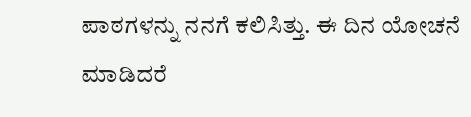ಪಾಠಗಳನ್ನು ನನಗೆ ಕಲಿಸಿತ್ತು. ಈ ದಿನ ಯೋಚನೆ ಮಾಡಿದರೆ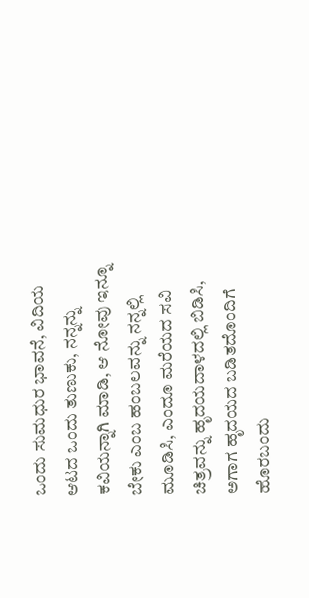ಒಂದು ಸುಮಧುರ ಭಾವನೆ, ವಿದಿಯ ಆಟದ ಒಂದು ತುಣುಕು, ನನ್ನನ್ನು ಕವಿಯನ್ನಾಗಿ ಮಾಡಿ, ಆ ನೋವು ಇನ್ನೂ ಬೇಕು ಎಂಬ ಹಂಬಲವನ್ನು ನನ್ನಲ್ಲಿ ಮೂಡಿಸಿ, ಎಂದೂ ಮರೆಯದ ಸವಿ ಚಿತ್ರವನ್ನು ಹೃದಯದಾಳದಲ್ಲಿ ಬಿಡಿಸಿ, ಅಗಾಗ ಹೃದಯದ ಬಡಿತದೊಂದಿಗೆ ಹೊರಬಂದು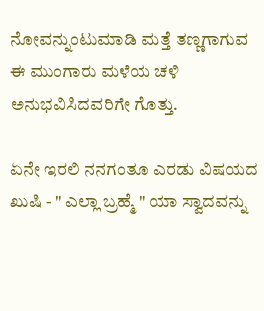ನೋವನ್ನುಂಟುಮಾಡಿ ಮತ್ತೆ ತಣ್ಣಗಾಗುವ ಈ ಮುಂಗಾರು ಮಳೆಯ ಚಳಿ ಅನುಭವಿಸಿದವರಿಗೇ ಗೊತ್ತು.

ಏನೇ ಇರಲಿ ನನಗಂತೂ ಎರಡು ವಿಷಯದ ಖುಷಿ - " ಎಲ್ಲಾ ಬ್ರಹ್ಮೆ " ಯಾ ಸ್ವಾದವನ್ನು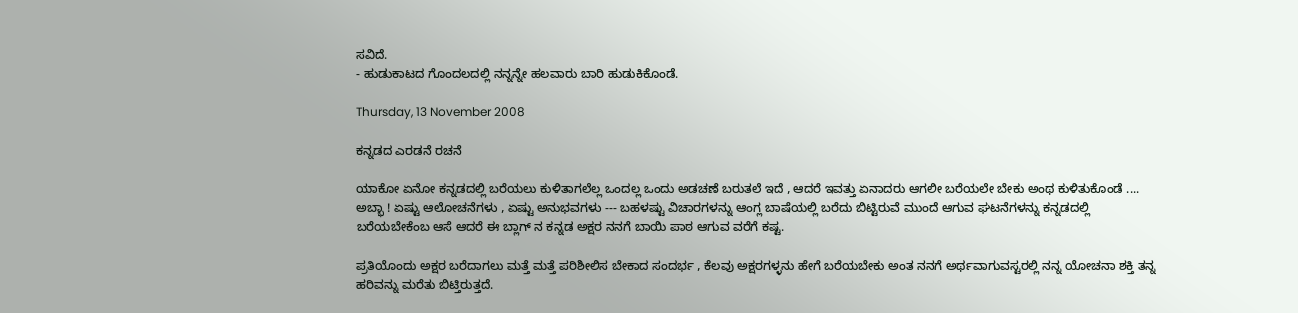ಸವಿದೆ.
- ಹುಡುಕಾಟದ ಗೊಂದಲದಲ್ಲಿ ನನ್ನನ್ನೇ ಹಲವಾರು ಬಾರಿ ಹುಡುಕಿಕೊಂಡೆ.

Thursday, 13 November 2008

ಕನ್ನಡದ ಎರಡನೆ ರಚನೆ

ಯಾಕೋ ಏನೋ ಕನ್ನಡದಲ್ಲಿ ಬರೆಯಲು ಕುಳಿತಾಗಲೆಲ್ಲ ಒಂದಲ್ಲ ಒಂದು ಅಡಚಣೆ ಬರುತಲೆ ಇದೆ , ಆದರೆ ಇವತ್ತು ಏನಾದರು ಆಗಲೀ ಬರೆಯಲೇ ಬೇಕು ಅಂಥ ಕುಳಿತುಕೊಂಡೆ .... ಅಬ್ಭಾ ! ಏಷ್ಟು ಆಲೋಚನೆಗಳು , ಏಷ್ಟು ಅನುಭವಗಳು --- ಬಹಳಷ್ಟು ವಿಚಾರಗಳನ್ನು ಆಂಗ್ಲ ಬಾಷೆಯಲ್ಲಿ ಬರೆದು ಬಿಟ್ಟಿರುವೆ ಮುಂದೆ ಆಗುವ ಘಟನೆಗಳನ್ನು ಕನ್ನಡದಲ್ಲಿ ಬರೆಯಬೇಕೆಂಬ ಆಸೆ ಆದರೆ ಈ ಬ್ಲಾಗ್ ನ ಕನ್ನಡ ಅಕ್ಷರ ನನಗೆ ಬಾಯಿ ಪಾಠ ಆಗುವ ವರೆಗೆ ಕಷ್ಟ.

ಪ್ರತಿಯೊಂದು ಅಕ್ಷರ ಬರೆದಾಗಲು ಮತ್ತೆ ಮತ್ತೆ ಪರಿಶೀಲಿಸ ಬೇಕಾದ ಸಂದರ್ಭ , ಕೆಲವು ಅಕ್ಷರಗಳ್ಳನು ಹೇಗೆ ಬರೆಯಬೇಕು ಅಂತ ನನಗೆ ಅರ್ಥವಾಗುವಸ್ಟರಲ್ಲಿ ನನ್ನ ಯೋಚನಾ ಶಕ್ತಿ ತನ್ನ ಹರಿವನ್ನು ಮರೆತು ಬಿಟ್ತಿರುತ್ತದೆ.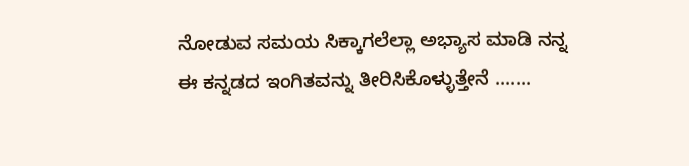ನೋಡುವ ಸಮಯ ಸಿಕ್ಕಾಗಲೆಲ್ಲಾ ಅಭ್ಯಾಸ ಮಾಡಿ ನನ್ನ ಈ ಕನ್ನಡದ ಇಂಗಿತವನ್ನು ತೀರಿಸಿಕೊಳ್ಳುತ್ತೇನೆ .......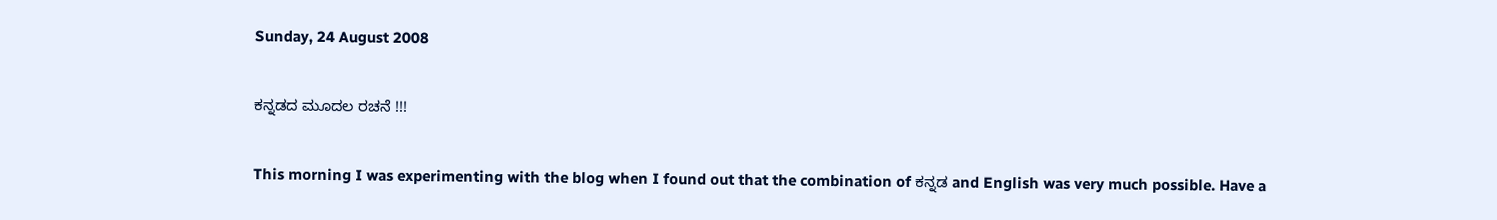Sunday, 24 August 2008

ಕನ್ನಡದ ಮೂದಲ ರಚನೆ !!!

This morning I was experimenting with the blog when I found out that the combination of ಕನ್ನಡ and English was very much possible. Have a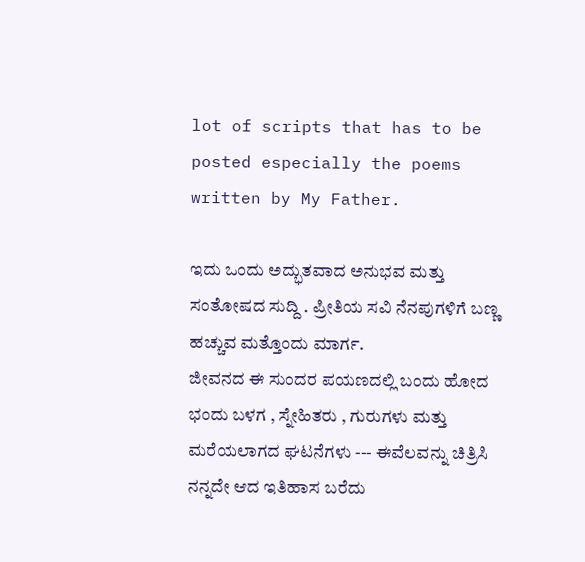lot of scripts that has to be posted especially the poems written by My Father.

ಇದು ಒಂದು ಅದ್ಭುತವಾದ ಅನುಭವ ಮತ್ತು ಸಂತೋಷದ ಸುದ್ದಿ . ಪ್ರೀತಿಯ ಸವಿ ನೆನಪುಗಳಿಗೆ ಬಣ್ಣ ಹಚ್ಚುವ ಮತ್ತೊಂದು ಮಾರ್ಗ.
ಜೀವನದ ಈ ಸುಂದರ ಪಯಣದಲ್ಲಿ ಬಂದು ಹೋದ ಭಂದು ಬಳಗ , ಸ್ನೇಹಿತರು , ಗುರುಗಳು ಮತ್ತು ಮರೆಯಲಾಗದ ಘಟನೆಗಳು --- ಈವೆಲವನ್ನು ಚಿತ್ರಿಸಿ ನನ್ನದೇ ಆದ ಇತಿಹಾಸ ಬರೆದು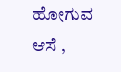ಹೋಗುವ ಆಸೆ ,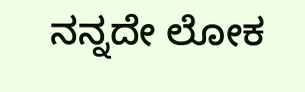ನನ್ನದೇ ಲೋಕ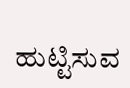ಹುಟ್ಟಿಸುವ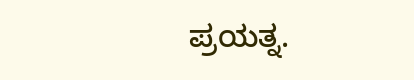ಪ್ರಯತ್ನ.